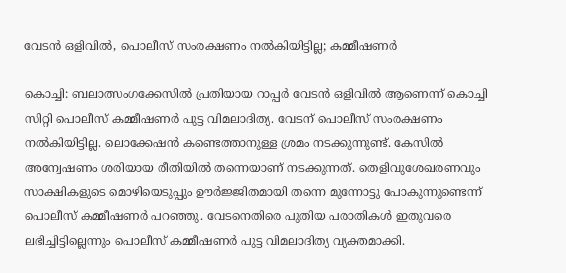വേടൻ ഒളിവിൽ, പൊലീസ് സംരക്ഷണം നൽകിയിട്ടില്ല; കമ്മീഷണർ

കൊച്ചി: ബലാത്സംഗക്കേസിൽ പ്രതിയായ റാപ്പർ വേടൻ ഒളിവിൽ ആണെന്ന് കൊച്ചി സിറ്റി പൊലീസ് കമ്മീഷണർ പുട്ട വിമലാദിത്യ. വേടന് പൊലീസ് സംരക്ഷണം നൽകിയിട്ടില്ല. ലൊക്കേഷൻ കണ്ടെത്താനുള്ള ശ്രമം നടക്കുന്നുണ്ട്. കേസിൽ അന്വേഷണം ശരിയായ രീതിയിൽ തന്നെയാണ് നടക്കുന്നത്. തെളിവുശേഖരണവും സാക്ഷികളുടെ മൊഴിയെടുപ്പും ഊർജ്ജിതമായി തന്നെ മുന്നോട്ടു പോകുന്നുണ്ടെന്ന് പൊലീസ് കമ്മീഷണർ പറഞ്ഞു. വേടനെതിരെ പുതിയ പരാതികൾ ഇതുവരെ ലഭിച്ചിട്ടില്ലെന്നും പൊലീസ് കമ്മീഷണർ പുട്ട വിമലാദിത്യ വ്യക്തമാക്കി.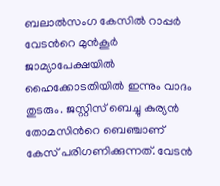ബലാൽസംഗ കേസിൽ റാപ്പർ വേടൻറെ മുൻകൂർ ജാമ്യാപേക്ഷയിൽ ഹൈക്കോടതിയിൽ ഇന്നും വാദം തുടരും. ജസ്റ്റിസ് ബെച്ചു കുര്യൻ തോമസിൻറെ ബെഞ്ചാണ് കേസ് പരിഗണിക്കുന്നത്. വേടൻ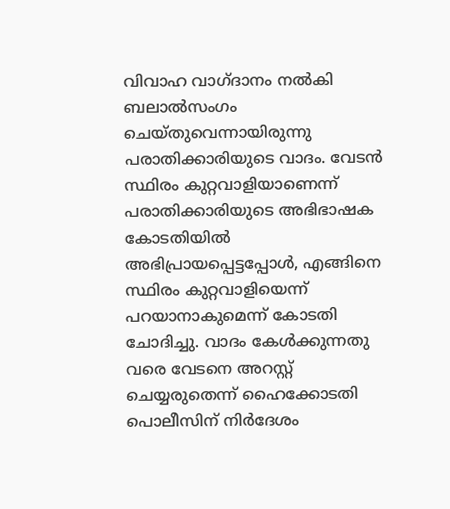വിവാഹ വാഗ്ദാനം നൽകി ബലാൽസംഗം ചെയ്തുവെന്നായിരുന്നു പരാതിക്കാരിയുടെ വാദം. വേടൻ സ്ഥിരം കുറ്റവാളിയാണെന്ന് പരാതിക്കാരിയുടെ അഭിഭാഷക കോടതിയിൽ അഭിപ്രായപ്പെട്ടപ്പോൾ, എങ്ങിനെ സ്ഥിരം കുറ്റവാളിയെന്ന് പറയാനാകുമെന്ന് കോടതി ചോദിച്ചു. വാദം കേൾക്കുന്നതു വരെ വേടനെ അറസ്റ്റ് ചെയ്യരുതെന്ന് ഹൈക്കോടതി പൊലീസിന് നിർദേശം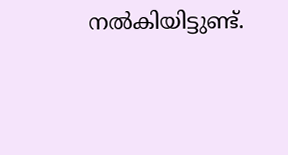നൽകിയിട്ടുണ്ട്.